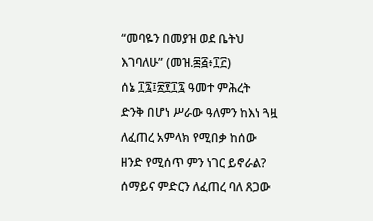“መባዬን በመያዝ ወደ ቤትህ እገባለሁ” (መዝ.፷፭፥፲፫)
ሰኔ ፲፯፤፳፻፲፯ ዓመተ ምሕረት
ድንቅ በሆነ ሥራው ዓለምን ከእነ ጓዟ ለፈጠረ አምላክ የሚበቃ ከሰው ዘንድ የሚሰጥ ምን ነገር ይኖራል? ሰማይና ምድርን ለፈጠረ ባለ ጸጋው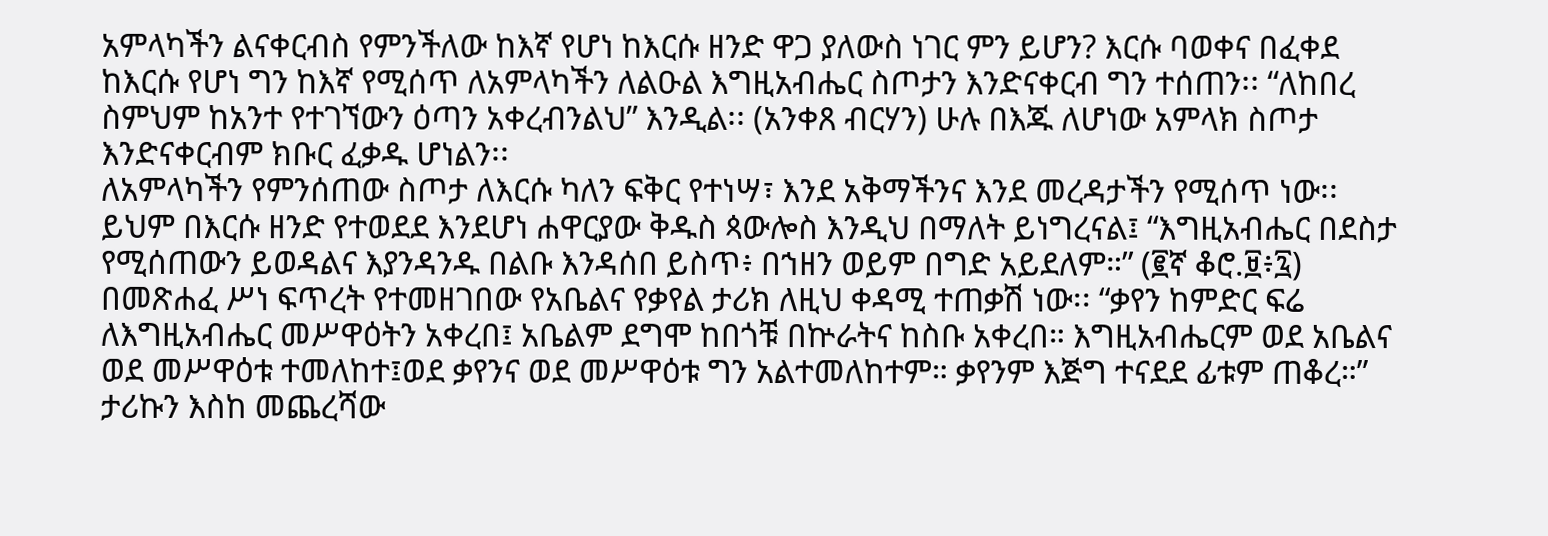አምላካችን ልናቀርብስ የምንችለው ከእኛ የሆነ ከእርሱ ዘንድ ዋጋ ያለውስ ነገር ምን ይሆን? እርሱ ባወቀና በፈቀደ ከእርሱ የሆነ ግን ከእኛ የሚሰጥ ለአምላካችን ለልዑል እግዚአብሔር ስጦታን እንድናቀርብ ግን ተሰጠን፡፡ “ለከበረ ስምህም ከአንተ የተገኘውን ዕጣን አቀረብንልህ” እንዲል፡፡ (አንቀጸ ብርሃን) ሁሉ በእጁ ለሆነው አምላክ ስጦታ እንድናቀርብም ክቡር ፈቃዱ ሆነልን፡፡
ለአምላካችን የምንሰጠው ስጦታ ለእርሱ ካለን ፍቅር የተነሣ፣ እንደ አቅማችንና እንደ መረዳታችን የሚሰጥ ነው፡፡ ይህም በእርሱ ዘንድ የተወደደ እንደሆነ ሐዋርያው ቅዱስ ጳውሎስ እንዲህ በማለት ይነግረናል፤ “እግዚአብሔር በደስታ የሚሰጠውን ይወዳልና እያንዳንዱ በልቡ እንዳሰበ ይስጥ፥ በኀዘን ወይም በግድ አይደለም።” (፪ኛ ቆሮ.፱፥፯)
በመጽሐፈ ሥነ ፍጥረት የተመዘገበው የአቤልና የቃየል ታሪክ ለዚህ ቀዳሚ ተጠቃሽ ነው፡፡ “ቃየን ከምድር ፍሬ ለእግዚአብሔር መሥዋዕትን አቀረበ፤ አቤልም ደግሞ ከበጎቹ በኵራትና ከስቡ አቀረበ። እግዚአብሔርም ወደ አቤልና ወደ መሥዋዕቱ ተመለከተ፤ወደ ቃየንና ወደ መሥዋዕቱ ግን አልተመለከተም። ቃየንም እጅግ ተናደደ ፊቱም ጠቆረ።” ታሪኩን እስከ መጨረሻው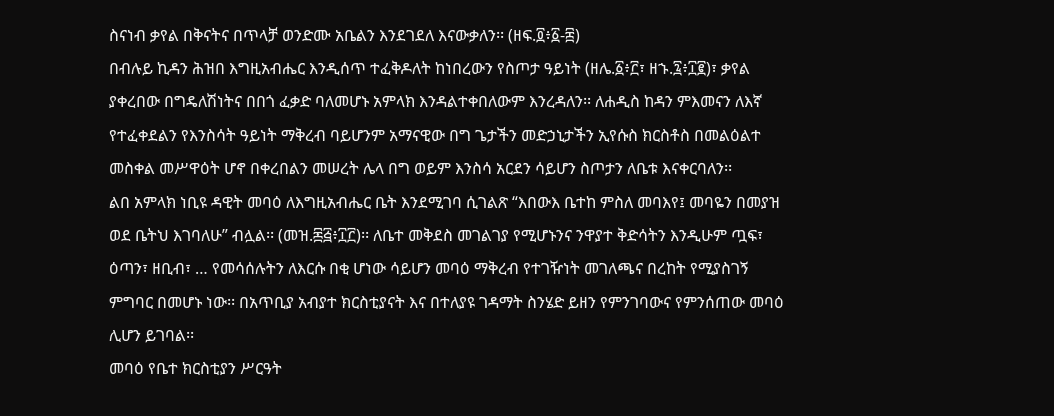ስናነብ ቃየል በቅናትና በጥላቻ ወንድሙ አቤልን እንደገደለ እናውቃለን፡፡ (ዘፍ.፬፥፩-፰)
በብሉይ ኪዳን ሕዝበ እግዚአብሔር እንዲሰጥ ተፈቅዶለት ከነበረውን የስጦታ ዓይነት (ዘሌ.፩፥፫፣ ዘኁ.፯፥፲፪)፣ ቃየል ያቀረበው በግዴለሽነትና በበጎ ፈቃድ ባለመሆኑ አምላክ እንዳልተቀበለውም እንረዳለን፡፡ ለሐዲስ ከዳን ምእመናን ለእኛ የተፈቀደልን የእንስሳት ዓይነት ማቅረብ ባይሆንም አማናዊው በግ ጌታችን መድኃኒታችን ኢየሱስ ክርስቶስ በመልዕልተ መስቀል መሥዋዕት ሆኖ በቀረበልን መሠረት ሌላ በግ ወይም እንስሳ አርደን ሳይሆን ስጦታን ለቤቱ እናቀርባለን፡፡
ልበ አምላክ ነቢዩ ዳዊት መባዕ ለእግዚአብሔር ቤት እንደሚገባ ሲገልጽ “እበውእ ቤተከ ምስለ መባእየ፤ መባዬን በመያዝ ወደ ቤትህ እገባለሁ” ብሏል፡፡ (መዝ.፷፭፥፲፫)፡፡ ለቤተ መቅደስ መገልገያ የሚሆኑንና ንዋያተ ቅድሳትን እንዲሁም ጧፍ፣ ዕጣን፣ ዘቢብ፣ … የመሳሰሉትን ለእርሱ በቂ ሆነው ሳይሆን መባዕ ማቅረብ የተገዥነት መገለጫና በረከት የሚያስገኝ ምግባር በመሆኑ ነው፡፡ በአጥቢያ አብያተ ክርስቲያናት እና በተለያዩ ገዳማት ስንሄድ ይዘን የምንገባውና የምንሰጠው መባዕ ሊሆን ይገባል፡፡
መባዕ የቤተ ክርስቲያን ሥርዓት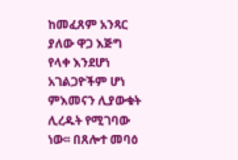ከመፈጸም አንጻር ያለው ዋጋ እጅግ የላቀ እንደሆነ አገልጋዮችም ሆነ ምእመናን ሊያውቁት ሊረዱት የሚገባው ነው፡፡ በጸሎተ መባዕ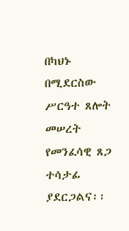በካህኑ በሚደርስው ሥርዓተ ጸሎት መሠረት የመንፈሳዊ ጸጋ ተሳታፊ ያደርጋልና፡፡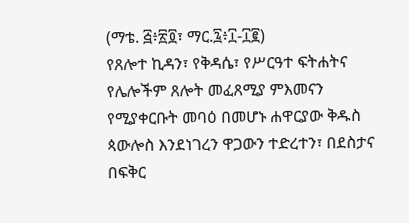(ማቴ. ፭፥፳፬፣ ማር.፯፥፲-፲፪)
የጸሎተ ኪዳን፣ የቅዳሴ፣ የሥርዓተ ፍትሐትና የሌሎችም ጸሎት መፈጸሚያ ምእመናን የሚያቀርቡት መባዕ በመሆኑ ሐዋርያው ቅዱስ ጳውሎስ እንደነገረን ዋጋውን ተድረተን፣ በደስታና በፍቅር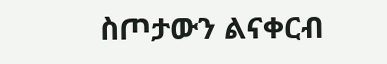ስጦታውን ልናቀርብ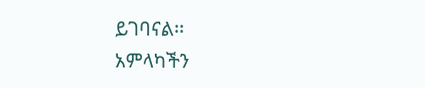ይገባናል፡፡
አምላካችን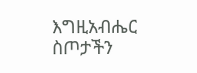እግዚአብሔር ስጦታችን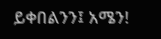ይቀበልንን፤ አሜን!